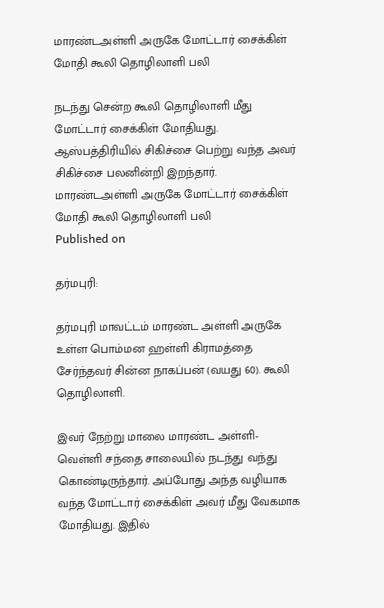மாரண்டஅள்ளி அருகே மோட்டார் சைக்கிள் மோதி கூலி தொழிலாளி பலி

நடந்து சென்ற கூலி தொழிலாளி மீது மோட்டார் சைக்கிள் மோதியது. ஆஸ்பத்திரியில் சிகிச்சை பெற்று வந்த அவர் சிகிச்சை பலனின்றி இறந்தார்.
மாரண்டஅள்ளி அருகே மோட்டார் சைக்கிள் மோதி கூலி தொழிலாளி பலி
Published on

தர்மபுரி:

தர்மபுரி மாவட்டம் மாரண்ட அள்ளி அருகே உள்ள பொம்மன ஹள்ளி கிராமத்தை சேர்ந்தவர் சின்ன நாகப்பன் (வயது 60). கூலி தொழிலாளி.

இவர் நேற்று மாலை மாரண்ட அள்ளி- வெள்ளி சந்தை சாலையில் நடந்து வந்து கொண்டிருந்தார். அப்போது அந்த வழியாக வந்த மோட்டார் சைக்கிள் அவர் மீது வேகமாக மோதியது. இதில்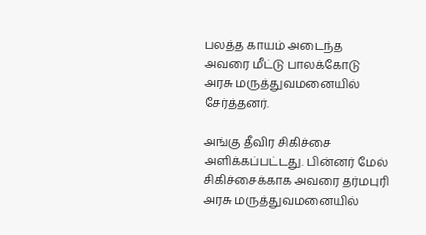பலத்த காயம் அடைந்த அவரை மீட்டு பாலக்கோடு அரசு மருத்துவமனையில் சேர்த்தனர்.

அங்கு தீவிர சிகிச்சை அளிக்கப்பட்டது. பின்னர் மேல் சிகிச்சைக்காக அவரை தர்மபுரி அரசு மருத்துவமனையில்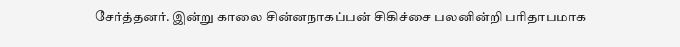சேர்த்தனர். இன்று காலை சின்னநாகப்பன் சிகிச்சை பலனின்றி பரிதாபமாக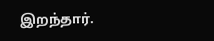இறந்தார்.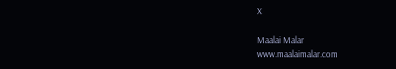X

Maalai Malar
www.maalaimalar.com